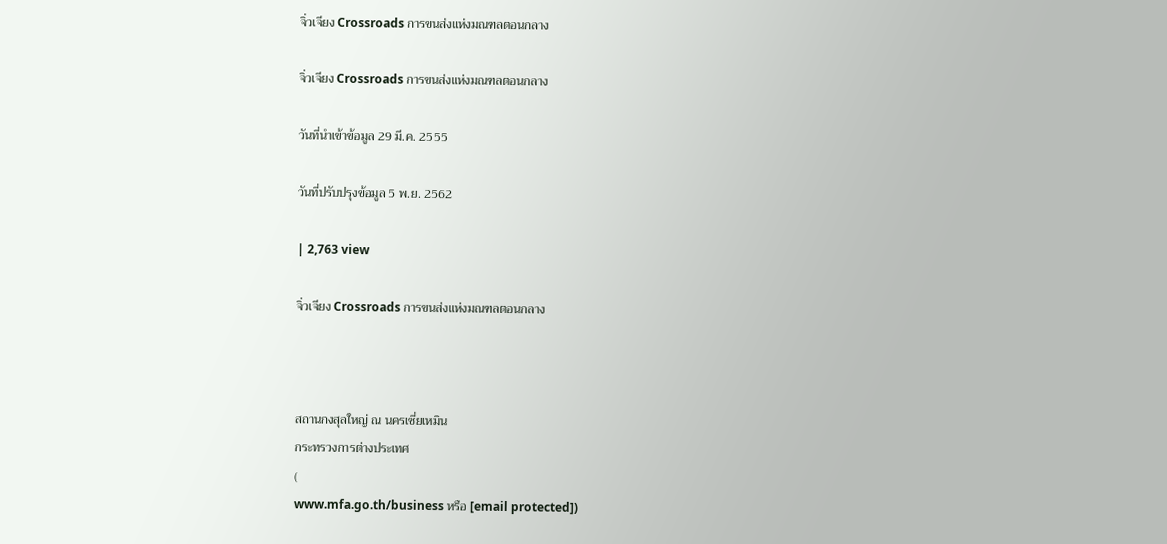จิ่วเจียง Crossroads การขนส่งแห่งมณฑลตอนกลาง

จิ่วเจียง Crossroads การขนส่งแห่งมณฑลตอนกลาง

วันที่นำเข้าข้อมูล 29 มี.ค. 2555

วันที่ปรับปรุงข้อมูล 5 พ.ย. 2562

| 2,763 view

จิ่วเจียง Crossroads การขนส่งแห่งมณฑลตอนกลาง



สถานกงสุลใหญ่ ณ นครเซี่ยเหมิน
กระทรวงการต่างประเทศ
(
www.mfa.go.th/business หรือ [email protected])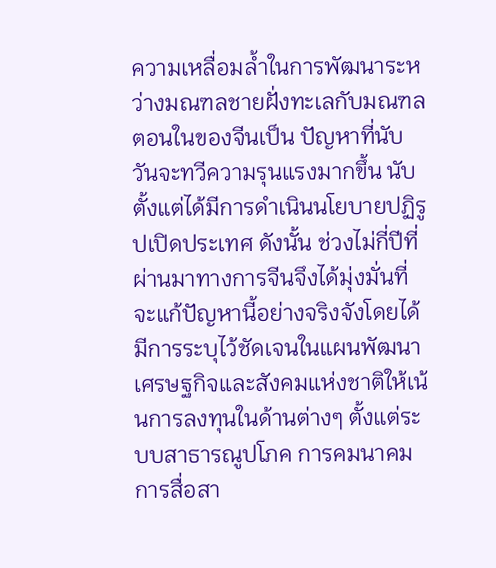ความเหลื่อมล้ำในการพัฒนาระหว่างมณฑลชายฝั่งทะเลกับมณฑลตอนในของจีนเป็น ปัญหาที่นับวันจะทวีความรุนแรงมากขึ้น นับตั้งแต่ได้มีการดำเนินนโยบายปฏิรูปเปิดประเทศ ดังนั้น ช่วงไม่กี่ปีที่ผ่านมาทางการจีนจึงได้มุ่งมั่นที่จะแก้ปัญหานี้อย่างจริงจังโดยได้มีการระบุไว้ชัดเจนในแผนพัฒนาเศรษฐกิจและสังคมแห่งชาติให้เน้นการลงทุนในด้านต่างๆ ตั้งแต่ระบบสาธารณูปโภค การคมนาคม การสื่อสา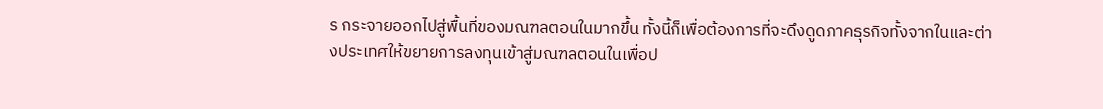ร กระจายออกไปสู่พื้นที่ของมณฑลตอนในมากขึ้น ทั้งนี้ก็เพื่อต้องการที่จะดึงดูดภาคธุรกิจทั้งจากในและต่างประเทศให้ขยายการลงทุนเข้าสู่มณฑลตอนในเพื่อป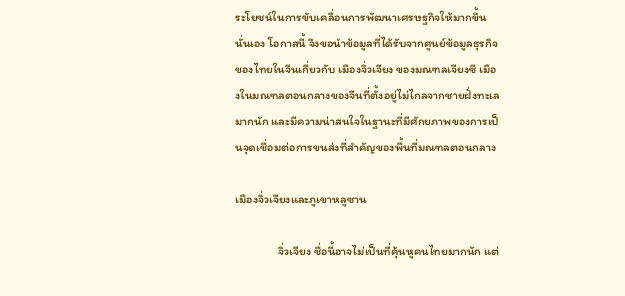ระโยชน์ในการขับเคลื่อนการพัฒนาเศรษฐกิจให้มากขึ้นนั่นเอง โอกาสนี้ จึงขอนำข้อมูลที่ได้รับจากศูนย์ข้อมูลธุรกิจของไทยในจีนเกี่ยวกับ เมืองจิ่วเจียง ของมณฑลเจียงซี เมืองในมณฑลตอนกลางของจีนที่ตั้งอยู่ไม่ไกลจากชายฝั่งทะเลมากนัก และมีความน่าสนใจในฐานะที่มีศักยภาพของการเป็นจุดเชื่อมต่อการขนส่งที่สำคัญของพื้นที่มณฑลตอนกลาง

เมืองจิ่วเจียงและภูเขาหลูซาน

                จิ่วเจียง ชื่อนี้อาจไม่เป็นที่คุ้นหูคนไทยมากนัก แต่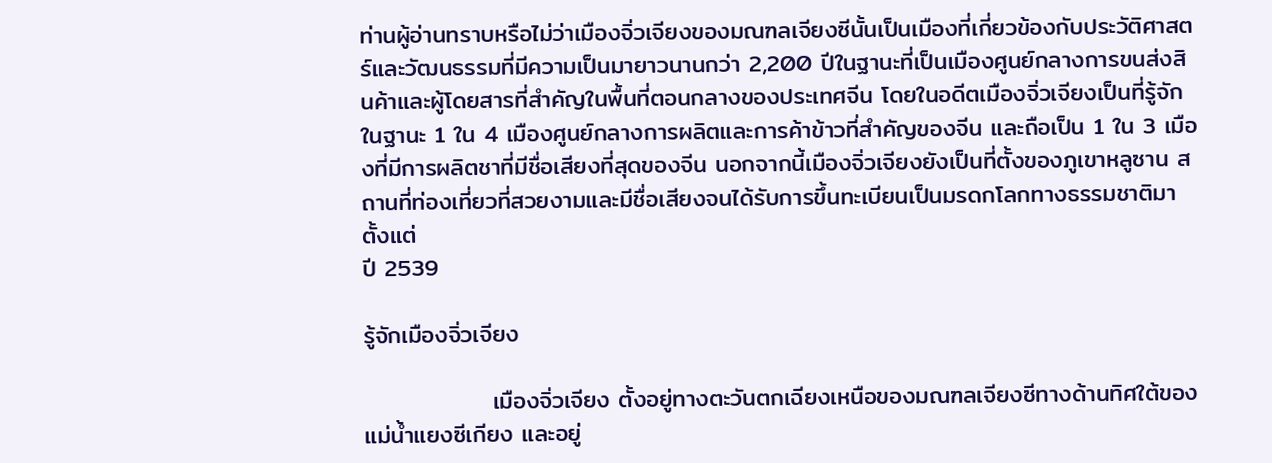ท่านผู้อ่านทราบหรือไม่ว่าเมืองจิ่วเจียงของมณฑลเจียงซีนั้นเป็นเมืองที่เกี่ยวข้องกับประวัติศาสตร์และวัฒนธรรมที่มีความเป็นมายาวนานกว่า 2,200 ปีในฐานะที่เป็นเมืองศูนย์กลางการขนส่งสินค้าและผู้โดยสารที่สำคัญในพื้นที่ตอนกลางของประเทศจีน โดยในอดีตเมืองจิ่วเจียงเป็นที่รู้จักในฐานะ 1 ใน 4 เมืองศูนย์กลางการผลิตและการค้าข้าวที่สำคัญของจีน และถือเป็น 1 ใน 3 เมืองที่มีการผลิตชาที่มีชื่อเสียงที่สุดของจีน นอกจากนี้เมืองจิ่วเจียงยังเป็นที่ตั้งของภูเขาหลูซาน สถานที่ท่องเที่ยวที่สวยงามและมีชื่อเสียงจนได้รับการขึ้นทะเบียนเป็นมรดกโลกทางธรรมชาติมาตั้งแต่
ปี 2539

รู้จักเมืองจิ่วเจียง

               เมืองจิ่วเจียง ตั้งอยู่ทางตะวันตกเฉียงเหนือของมณฑลเจียงซีทางด้านทิศใต้ของแม่น้ำแยงซีเกียง และอยู่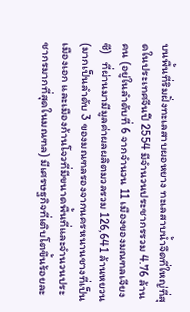บนพื้นที่ริมฝั่งทะเลสาบผอหยาง ทะเลสาบน้ำจืดที่ใหญ่ที่สุดในประเทศจีนปี 2554 มีจำนวนประชากรรวม 4.76 ล้านคน (อยู่ในลำดับที่ 6 จากจำนวน 11 เมืองของมณฑลเจียงซี)   ที่ผ่านมามีมูลค่าผลผลิตมวลรวม 126,641 ล้านหยวน (มากเป็นลำดับ 3 ของมณฑลรองจากนครหนานชางที่เป็นเมืองเอก และเมืองก้านโจวที่มีขนาดพื้นที่และจำนวนประชากรมากที่สุดในมณฑล) มีเศรษฐกิจที่เติบโตขึ้นร้อยละ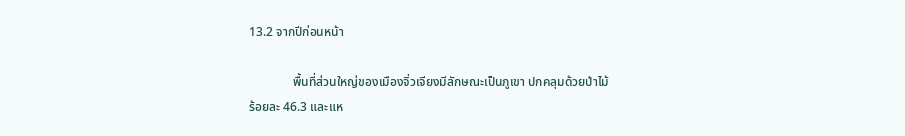13.2 จากปีก่อนหน้า

              พื้นที่ส่วนใหญ่ของเมืองจิ่วเจียงมีลักษณะเป็นภูเขา ปกคลุมด้วยป่าไม้ร้อยละ 46.3 และแห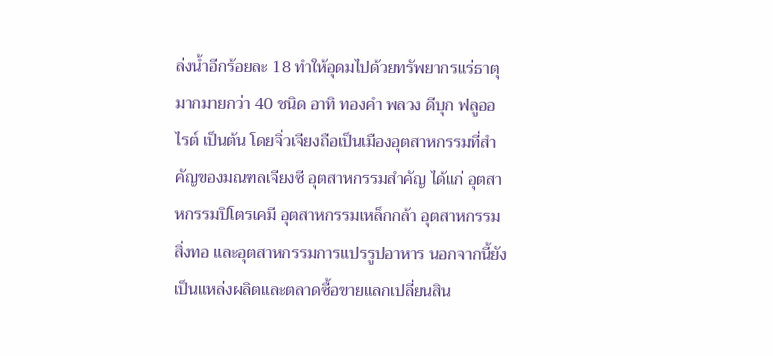ล่งน้ำอีกร้อยละ 18 ทำให้อุดมไปด้วยทรัพยากรแร่ธาตุมากมายกว่า 40 ชนิด อาทิ ทองคำ พลวง ดีบุก ฟลูออไรต์ เป็นต้น โดยจิ่วเจียงถือเป็นเมืองอุตสาหกรรมที่สำคัญของมณฑลเจียงซี อุตสาหกรรมสำคัญ ได้แก่ อุตสาหกรรมปิโตรเคมี อุตสาหกรรมเหล็กกล้า อุตสาหกรรมสิ่งทอ และอุตสาหกรรมการแปรรูปอาหาร นอกจากนี้ยังเป็นแหล่งผลิตและตลาดซื้อขายแลกเปลี่ยนสิน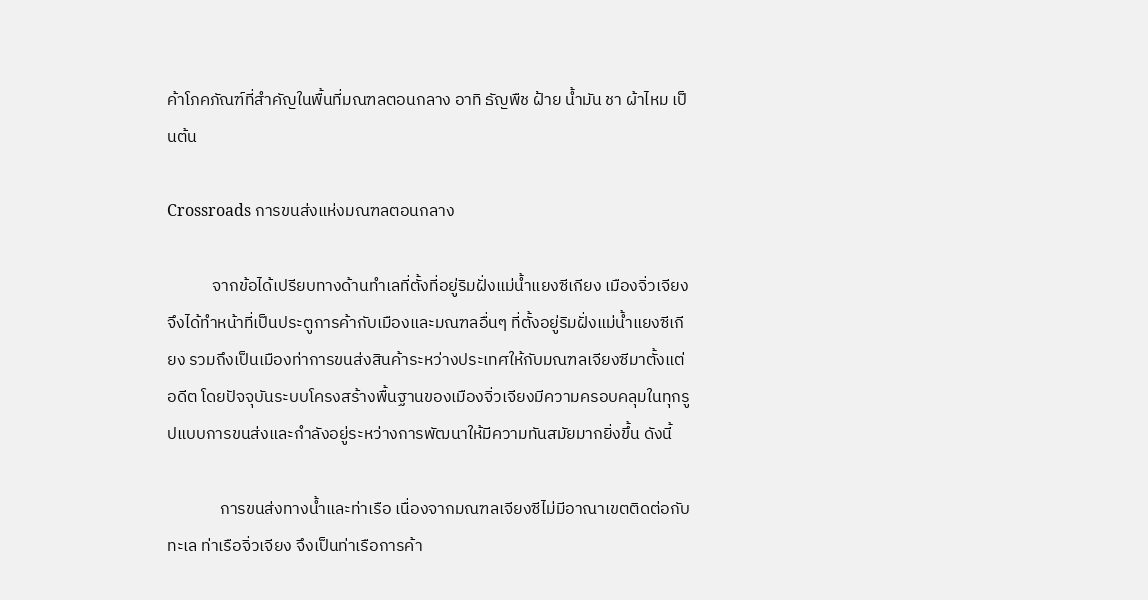ค้าโภคภัณฑ์ที่สำคัญในพื้นที่มณฑลตอนกลาง อาทิ ธัญพืช ฝ้าย น้ำมัน ชา ผ้าไหม เป็นต้น

Crossroads การขนส่งแห่งมณฑลตอนกลาง

            จากข้อได้เปรียบทางด้านทำเลที่ตั้งที่อยู่ริมฝั่งแม่น้ำแยงซีเกียง เมืองจิ่วเจียงจึงได้ทำหน้าที่เป็นประตูการค้ากับเมืองและมณฑลอื่นๆ ที่ตั้งอยู่ริมฝั่งแม่น้ำแยงซีเกียง รวมถึงเป็นเมืองท่าการขนส่งสินค้าระหว่างประเทศให้กับมณฑลเจียงซีมาตั้งแต่อดีต โดยปัจจุบันระบบโครงสร้างพื้นฐานของเมืองจิ่วเจียงมีความครอบคลุมในทุกรูปแบบการขนส่งและกำลังอยู่ระหว่างการพัฒนาให้มีความทันสมัยมากยิ่งขึ้น ดังนี้

              การขนส่งทางน้ำและท่าเรือ เนื่องจากมณฑลเจียงซีไม่มีอาณาเขตติดต่อกับทะเล ท่าเรือจิ่วเจียง จึงเป็นท่าเรือการค้า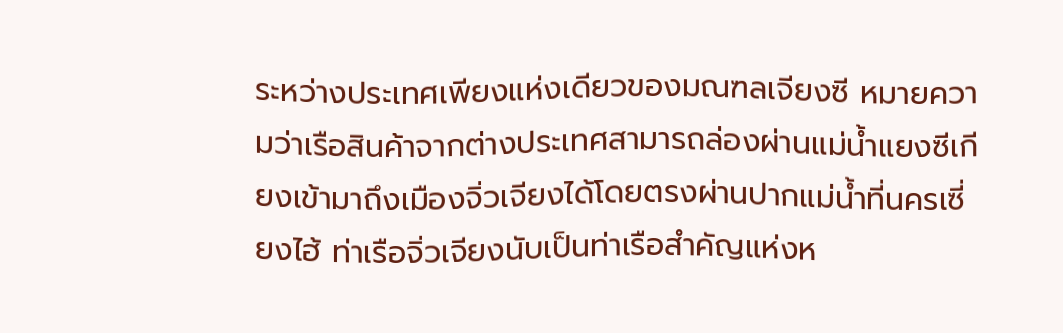ระหว่างประเทศเพียงแห่งเดียวของมณฑลเจียงซี หมายความว่าเรือสินค้าจากต่างประเทศสามารถล่องผ่านแม่น้ำแยงซีเกียงเข้ามาถึงเมืองจิ่วเจียงได้โดยตรงผ่านปากแม่น้ำที่นครเซี่ยงไฮ้ ท่าเรือจิ่วเจียงนับเป็นท่าเรือสำคัญแห่งห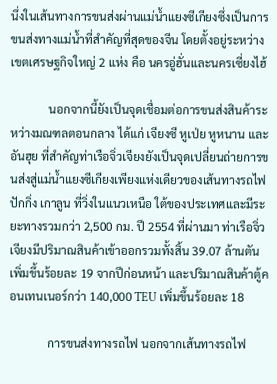นึ่งในเส้นทางการขนส่งผ่านแม่น้ำแยงซีเกียงซึ่งเป็นการขนส่งทางแม่น้ำที่สำคัญที่สุดของจีน โดยตั้งอยู่ระหว่างเขตเศรษฐกิจใหญ่ 2 แห่ง คือ นครอู่ฮั่นและนครเซี่ยงไฮ้

             นอกจากนี้ยังเป็นจุดเชื่อมต่อการขนส่งสินค้าระหว่างมณฑลตอนกลาง ได้แก่ เจียงซี หูเป่ย หูหนาน และอันฮุย ที่สำคัญท่าเรือจิ่วเจียงยังเป็นจุดเปลี่ยนถ่ายการขนส่งสู่แม่น้ำแยงซีเกียงเพียงแห่งเดียวของเส้นทางรถไฟปักกิ่ง เกาลูน ที่วิ่งในแนวเหนือ ใต้ของประเทศและมีระยะทางรวมกว่า 2,500 กม. ปี 2554 ที่ผ่านมา ท่าเรือจิ่วเจียงมีปริมาณสินค้าเข้าออกรวมทั้งสิ้น 39.07 ล้านตัน เพิ่มขึ้นร้อยละ 19 จากปีก่อนหน้า และปริมาณสินค้าตู้คอนเทนเนอร์กว่า 140,000 TEU เพิ่มขึ้นร้อยละ 18

             การขนส่งทางรถไฟ นอกจากเส้นทางรถไฟ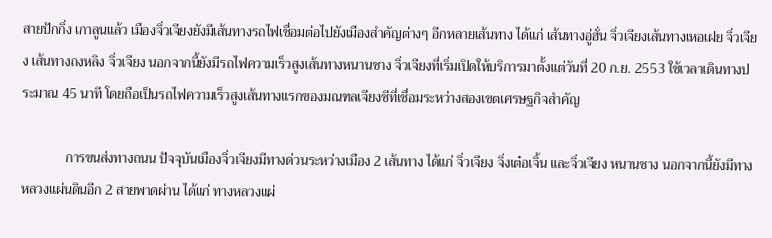สายปักกิ่ง เกาลูนแล้ว เมืองจิ่วเจียงยังมีเส้นทางรถไฟเชื่อมต่อไปยังเมืองสำคัญต่างๆ อีกหลายเส้นทาง ได้แก่ เส้นทางอู่ฮั่น จิ่วเจียงเส้นทางเหอเฝย จิ่วเจียง เส้นทางถงหลิง จิ่วเจียง นอกจากนี้ยังมีรถไฟความเร็วสูงเส้นทางหนานชาง จิ่วเจียงที่เริ่มเปิดให้บริการมาตั้งแต่วันที่ 20 ก.ย. 2553 ใช้เวลาเดินทางประมาณ 45 นาที โดยถือเป็นรถไฟความเร็วสูงเส้นทางแรกของมณฑลเจียงซีที่เชื่อมระหว่างสองเขตเศรษฐกิจสำคัญ

             การขนส่งทางถนน ปัจจุบันเมืองจิ่วเจียงมีทางด่วนระหว่างเมือง 2 เส้นทาง ได้แก่ จิ่วเจียง จิ่งเต๋อเจิ้น และจิ่วเจียง หนานชาง นอกจากนี้ยังมีทางหลวงแผ่นดินอีก 2 สายพาดผ่าน ได้แก่ ทางหลวงแผ่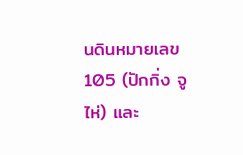นดินหมายเลข 105 (ปักกิ่ง จูไห่) และ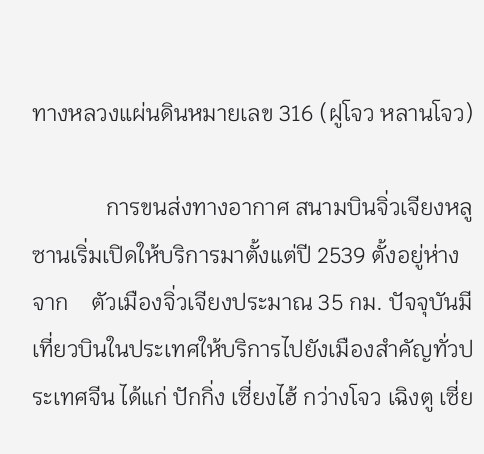ทางหลวงแผ่นดินหมายเลข 316 (ฝูโจว หลานโจว)

             การขนส่งทางอากาศ สนามบินจิ่วเจียงหลูซานเริ่มเปิดให้บริการมาตั้งแต่ปี 2539 ตั้งอยู่ห่างจาก    ตัวเมืองจิ่วเจียงประมาณ 35 กม. ปัจจุบันมีเที่ยวบินในประเทศให้บริการไปยังเมืองสำคัญทั่วประเทศจีน ได้แก่ ปักกิ่ง เซี่ยงไฮ้ กว่างโจว เฉิงตู เซี่ย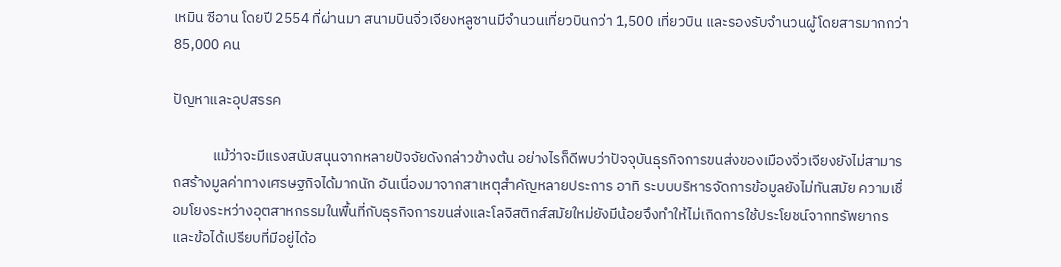เหมิน ซีอาน โดยปี 2554 ที่ผ่านมา สนามบินจิ่วเจียงหลูซานมีจำนวนเที่ยวบินกว่า 1,500 เที่ยวบิน และรองรับจำนวนผู้โดยสารมากกว่า 85,000 คน

ปัญหาและอุปสรรค

            แม้ว่าจะมีแรงสนับสนุนจากหลายปัจจัยดังกล่าวข้างต้น อย่างไรก็ดีพบว่าปัจจุบันธุรกิจการขนส่งของเมืองจิ่วเจียงยังไม่สามารถสร้างมูลค่าทางเศรษฐกิจได้มากนัก อันเนื่องมาจากสาเหตุสำคัญหลายประการ อาทิ ระบบบริหารจัดการข้อมูลยังไม่ทันสมัย ความเชื่อมโยงระหว่างอุตสาหกรรมในพื้นที่กับธุรกิจการขนส่งและโลจิสติกส์สมัยใหม่ยังมีน้อยจึงทำให้ไม่เกิดการใช้ประโยชน์จากทรัพยากรและข้อได้เปรียบที่มีอยู่ได้อ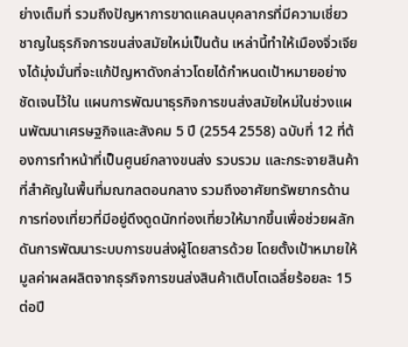ย่างเต็มที่ รวมถึงปัญหาการขาดแคลนบุคลากรที่มีความเชี่ยวชาญในธุรกิจการขนส่งสมัยใหม่เป็นต้น เหล่านี้ทำให้เมืองจิ่วเจียงได้มุ่งมั่นที่จะแก้ปัญหาดังกล่าวโดยได้กำหนดเป้าหมายอย่างชัดเจนไว้ใน แผนการพัฒนาธุรกิจการขนส่งสมัยใหม่ในช่วงแผนพัฒนาเศรษฐกิจและสังคม 5 ปี (2554 2558) ฉบับที่ 12 ที่ต้องการทำหน้าที่เป็นศูนย์กลางขนส่ง รวบรวม และกระจายสินค้าที่สำคัญในพื้นที่มณฑลตอนกลาง รวมถึงอาศัยทรัพยากรด้านการท่องเที่ยวที่มีอยู่ดึงดูดนักท่องเที่ยวให้มากขึ้นเพื่อช่วยผลักดันการพัฒนาระบบการขนส่งผู้โดยสารด้วย โดยตั้งเป้าหมายให้มูลค่าผลผลิตจากธุรกิจการขนส่งสินค้าเติบโตเฉลี่ยร้อยละ 15 ต่อปี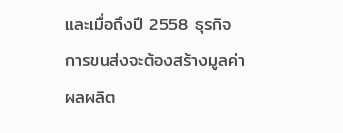และเมื่อถึงปี 2558 ธุรกิจการขนส่งจะต้องสร้างมูลค่าผลผลิต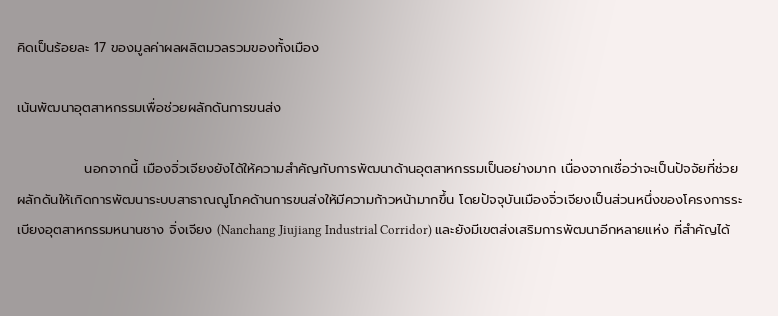คิดเป็นร้อยละ 17 ของมูลค่าผลผลิตมวลรวมของทั้งเมือง

เน้นพัฒนาอุตสาหกรรมเพื่อช่วยผลักดันการขนส่ง

              นอกจากนี้ เมืองจิ่วเจียงยังได้ให้ความสำคัญกับการพัฒนาด้านอุตสาหกรรมเป็นอย่างมาก เนื่องจากเชื่อว่าจะเป็นปัจจัยที่ช่วยผลักดันให้เกิดการพัฒนาระบบสาธาณณูโภคด้านการขนส่งให้มีความก้าวหน้ามากขึ้น โดยปัจจุบันเมืองจิ่วเจียงเป็นส่วนหนึ่งของโครงการระเบียงอุตสาหกรรมหนานชาง จิ่งเจียง (Nanchang Jiujiang Industrial Corridor) และยังมีเขตส่งเสริมการพัฒนาอีกหลายแห่ง ที่สำคัญได้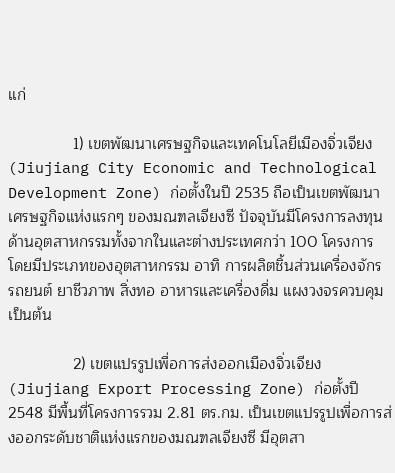แก่

               1) เขตพัฒนาเศรษฐกิจและเทคโนโลยีเมืองจิ่วเจียง (Jiujiang City Economic and Technological Development Zone) ก่อตั้งในปี 2535 ถือเป็นเขตพัฒนาเศรษฐกิจแห่งแรกๆ ของมณฑลเจียงซี ปัจจุบันมีโครงการลงทุนด้านอุตสาหกรรมทั้งจากในและต่างประเทศกว่า 100 โครงการ โดยมีประเภทของอุตสาหกรรม อาทิ การผลิตชิ้นส่วนเครื่องจักร รถยนต์ ยาชีวภาพ สิ่งทอ อาหารและเครื่องดื่ม แผงวงจรควบคุม เป็นต้น

               2) เขตแปรรูปเพื่อการส่งออกเมืองจิ่วเจียง (Jiujiang Export Processing Zone) ก่อตั้งปี 2548 มีพื้นที่โครงการรวม 2.81 ตร.กม. เป็นเขตแปรรูปเพื่อการส่งออกระดับชาติแห่งแรกของมณฑลเจียงซี มีอุตสา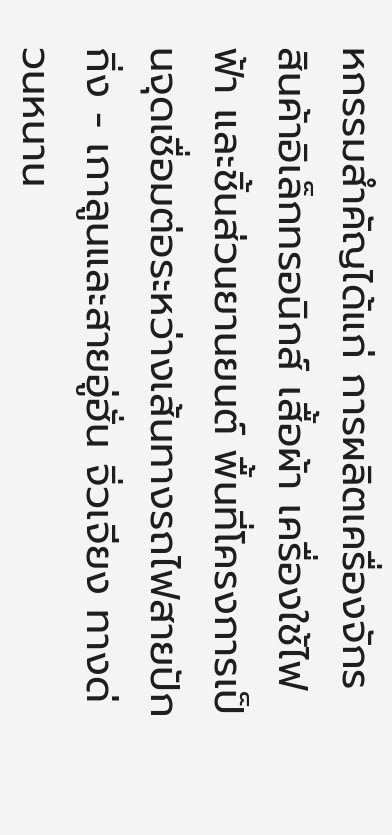หกรรมสำคัญได้แก่ การผลิตเครื่องจักร สินค้าอิเล็กทรอนิกส์ เสื้อผ้า เครื่องใช้ไฟฟ้า และชิ้นส่วนยานยนต์ พื้นที่โครงการเป็นจุดเชื่อมต่อระหว่างเส้นทางรถไฟสายปักกิ่ง - เกาลูนและสายอู่ฮั่น จิ่วเจียง ทางด่วนหนาน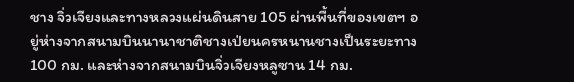ชาง จิ่วเจียงและทางหลวงแผ่นดินสาย 105 ผ่านพื้นที่ของเขตฯ อยู่ห่างจากสนามบินนานาชาติชางเป่ยนครหนานชางเป็นระยะทาง 100 กม. และห่างจากสนามบินจิ่วเจียงหลูซาน 14 กม.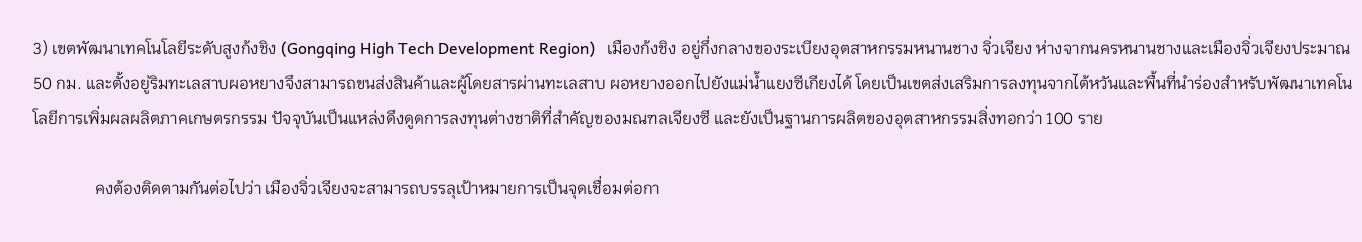3) เขตพัฒนาเทคโนโลยีระดับสูงก้งชิง (Gongqing High Tech Development Region)   เมืองก้งชิง อยู่กึ่งกลางของระเบียงอุตสาหกรรมหนานชาง จิ่วเจียง ห่างจากนครหนานชางและเมืองจิ่วเจียงประมาณ 50 กม. และตั้งอยู่ริมทะเลสาบผอหยางจึงสามารถขนส่งสินค้าและผู้โดยสารผ่านทะเลสาบ ผอหยางออกไปยังแม่น้ำแยงซีเกียงได้ โดยเป็นเขตส่งเสริมการลงทุนจากไต้หวันและพื้นที่นำร่องสำหรับพัฒนาเทคโนโลยีการเพิ่มผลผลิตภาคเกษตรกรรม ปัจจุบันเป็นแหล่งดึงดูดการลงทุนต่างชาติที่สำคัญของมณฑลเจียงซี และยังเป็นฐานการผลิตของอุตสาหกรรมสิ่งทอกว่า 100 ราย

               คงต้องติดตามกันต่อไปว่า เมืองจิ่วเจียงจะสามารถบรรลุเป้าหมายการเป็นจุดเชื่อมต่อกา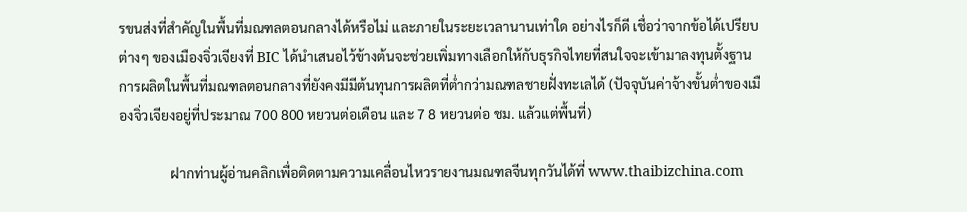รขนส่งที่สำคัญในพื้นที่มณฑลตอนกลางได้หรือไม่ และภายในระยะเวลานานเท่าใด อย่างไรก็ดี เชื่อว่าจากข้อได้เปรียบต่างๆ ของเมืองจิ่วเจียงที่ BIC ได้นำเสนอไว้ข้างต้นจะช่วยเพิ่มทางเลือกให้กับธุรกิจไทยที่สนใจจะเข้ามาลงทุนตั้งฐานการผลิตในพื้นที่มณฑลตอนกลางที่ยังคงมีมีต้นทุนการผลิตที่ต่ำกว่ามณฑลชายฝั่งทะเลได้ (ปัจจุบันค่าจ้างขั้นต่ำของเมืองจิ่วเจียงอยู่ที่ประมาณ 700 800 หยวนต่อเดือน และ 7 8 หยวนต่อ ชม. แล้วแต่พื้นที่)

               ฝากท่านผู้อ่านคลิกเพื่อติดตามความเคลื่อนไหวรายงานมณฑลจีนทุกวันได้ที่ www.thaibizchina.com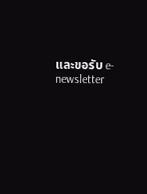และขอรับ e-newsletter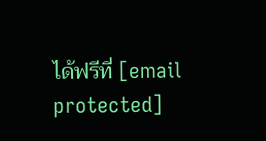ได้ฟรีที่ [email protected]